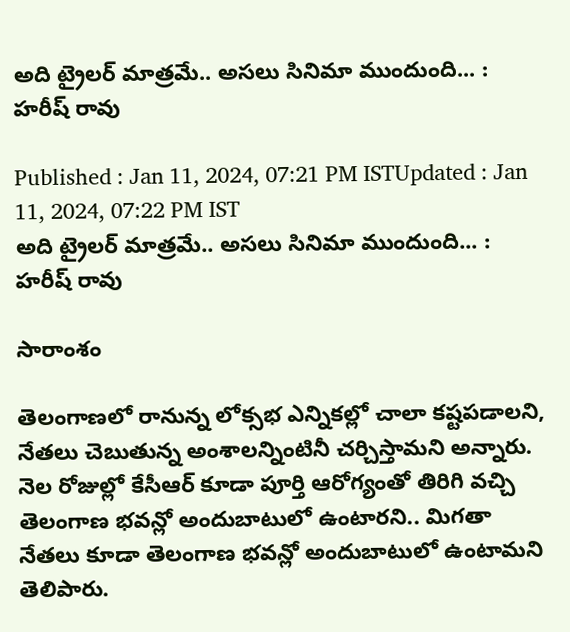అది ట్రైలర్ మాత్రమే.. అసలు సినిమా ముందుంది... : హరీష్ రావు

Published : Jan 11, 2024, 07:21 PM ISTUpdated : Jan 11, 2024, 07:22 PM IST
అది ట్రైలర్ మాత్రమే.. అసలు సినిమా ముందుంది... : హరీష్ రావు

సారాంశం

తెలంగాణలో రానున్న లోక్సభ ఎన్నికల్లో చాలా కష్టపడాలని, నేతలు చెబుతున్న అంశాలన్నింటినీ చర్చిస్తామని అన్నారు. నెల రోజుల్లో కేసీఆర్ కూడా పూర్తి ఆరోగ్యంతో తిరిగి వచ్చి తెలంగాణ భవన్లో అందుబాటులో ఉంటారని.. మిగతా నేతలు కూడా తెలంగాణ భవన్లో అందుబాటులో ఉంటామని తెలిపారు.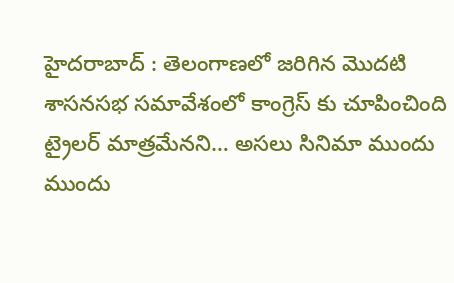హైదరాబాద్ : తెలంగాణలో జరిగిన మొదటి శాసనసభ సమావేశంలో కాంగ్రెస్ కు చూపించింది ట్రైలర్ మాత్రమేనని… అసలు సినిమా ముందు ముందు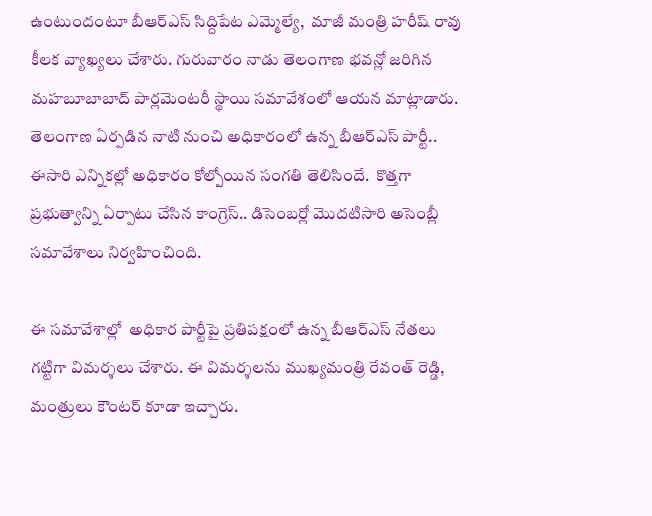ఉంటుందంటూ బీఆర్ఎస్ సిద్దిపేట ఎమ్మెల్యే,  మాజీ మంత్రి హరీష్ రావు కీలక వ్యాఖ్యలు చేశారు. గురువారం నాడు తెలంగాణ భవన్లో జరిగిన మహబూబాబాద్ పార్లమెంటరీ స్థాయి సమావేశంలో ఆయన మాట్లాడారు. తెలంగాణ ఏర్పడిన నాటి నుంచి అధికారంలో ఉన్న బీఆర్ఎస్ పార్టీ.. ఈసారి ఎన్నికల్లో అధికారం కోల్పోయిన సంగతి తెలిసిందే.  కొత్తగా ప్రభుత్వాన్ని ఏర్పాటు చేసిన కాంగ్రెస్.. డిసెంబర్లో మొదటిసారి అసెంబ్లీ సమావేశాలు నిర్వహించింది.

ఈ సమావేశాల్లో  అధికార పార్టీపై ప్రతిపక్షంలో ఉన్న బీఆర్ఎస్ నేతలు  గట్టిగా విమర్శలు చేశారు. ఈ విమర్శలను ముఖ్యమంత్రి రేవంత్ రెడ్డి, మంత్రులు కౌంటర్ కూడా ఇచ్చారు.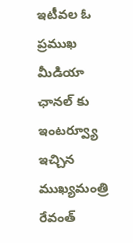ఇటీవల ఓ ప్రముఖ మీడియా ఛానల్ కు ఇంటర్వ్యూ ఇచ్చిన ముఖ్యమంత్రి రేవంత్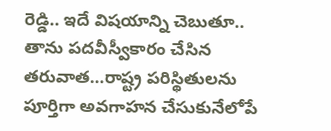రెడ్డి.. ఇదే విషయాన్ని చెబుతూ.. తాను పదవీస్వీకారం చేసిన తరువాత…రాష్ట్ర పరిస్థితులను పూర్తిగా అవగాహన చేసుకునేలోపే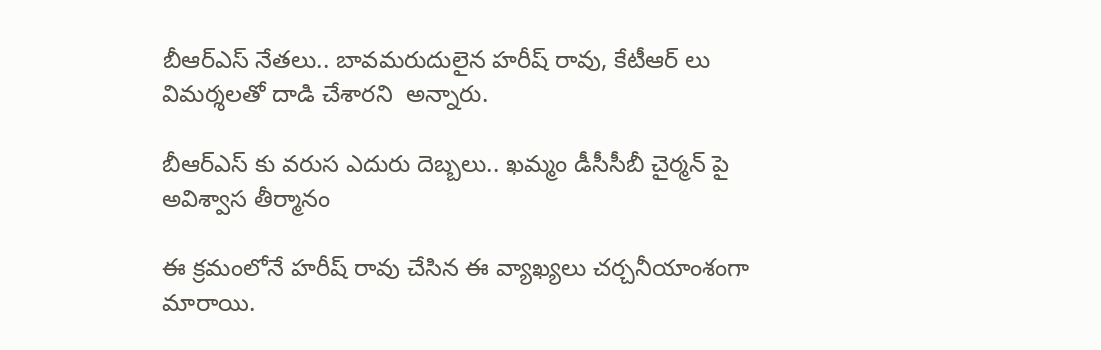బీఆర్ఎస్ నేతలు.. బావమరుదులైన హరీష్ రావు, కేటీఆర్ లు విమర్శలతో దాడి చేశారని  అన్నారు.

బీఆర్ఎస్ కు వరుస ఎదురు దెబ్బలు.. ఖమ్మం డీసీసీబీ చైర్మన్ పై అవిశ్వాస తీర్మానం

ఈ క్రమంలోనే హరీష్ రావు చేసిన ఈ వ్యాఖ్యలు చర్చనీయాంశంగా మారాయి.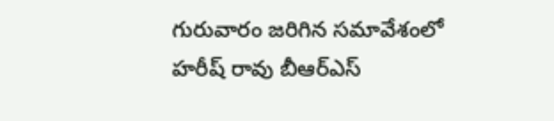గురువారం జరిగిన సమావేశంలో హరీష్ రావు బీఆర్ఎస్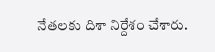నేతలకు దిశా నిర్దేశం చేశారు.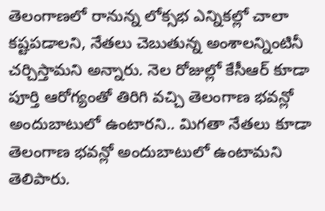తెలంగాణలో రానున్న లోక్సభ ఎన్నికల్లో చాలా కష్టపడాలని, నేతలు చెబుతున్న అంశాలన్నింటినీ చర్చిస్తామని అన్నారు. నెల రోజుల్లో కేసీఆర్ కూడా పూర్తి ఆరోగ్యంతో తిరిగి వచ్చి తెలంగాణ భవన్లో అందుబాటులో ఉంటారని.. మిగతా నేతలు కూడా తెలంగాణ భవన్లో అందుబాటులో ఉంటామని తెలిపారు.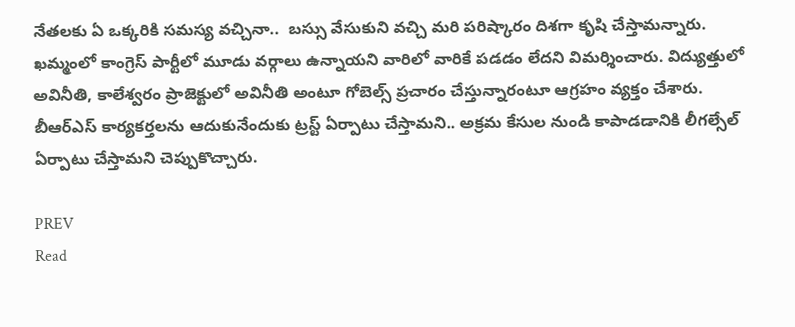నేతలకు ఏ ఒక్కరికి సమస్య వచ్చినా..  బస్సు వేసుకుని వచ్చి మరి పరిష్కారం దిశగా కృషి చేస్తామన్నారు. ఖమ్మంలో కాంగ్రెస్ పార్టీలో మూడు వర్గాలు ఉన్నాయని వారిలో వారికే పడడం లేదని విమర్శించారు. విద్యుత్తులో అవినీతి, కాలేశ్వరం ప్రాజెక్టులో అవినీతి అంటూ గోబెల్స్ ప్రచారం చేస్తున్నారంటూ ఆగ్రహం వ్యక్తం చేశారు. బీఆర్ఎస్ కార్యకర్తలను ఆదుకునేందుకు ట్రస్ట్ ఏర్పాటు చేస్తామని.. అక్రమ కేసుల నుండి కాపాడడానికి లీగల్సేల్ ఏర్పాటు చేస్తామని చెప్పుకొచ్చారు.

PREV
Read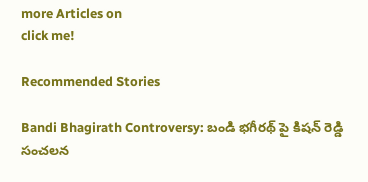more Articles on
click me!

Recommended Stories

Bandi Bhagirath Controversy: బండి భగీరథ్ పై కిషన్ రెడ్డి సంచలన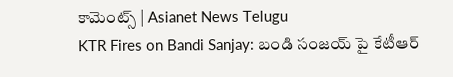కామెంట్స్ | Asianet News Telugu
KTR Fires on Bandi Sanjay: బండి సంజయ్ పై కేటీఆర్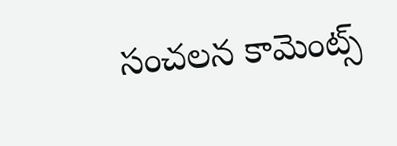సంచలన కామెంట్స్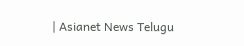| Asianet News Telugu